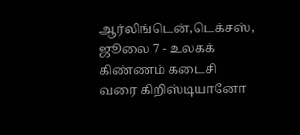ஆர்லிங்டென்,டெக்சஸ், ஜூலை 7 - உலகக் கிண்ணம் கடைசி வரை கிறிஸ்டியானோ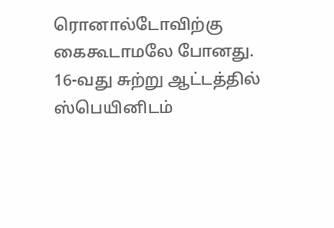ரொனால்டோவிற்கு கைகூடாமலே போனது.
16-வது சுற்று ஆட்டத்தில் ஸ்பெயினிடம்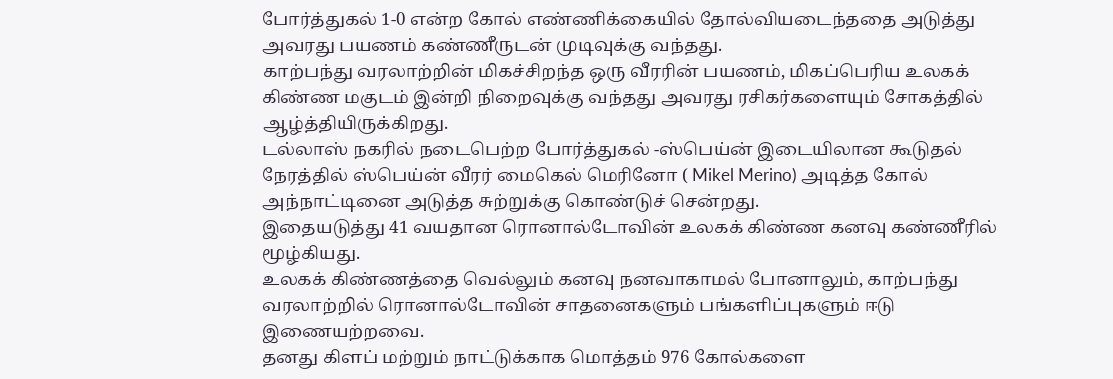போர்த்துகல் 1-0 என்ற கோல் எண்ணிக்கையில் தோல்வியடைந்ததை அடுத்து அவரது பயணம் கண்ணீருடன் முடிவுக்கு வந்தது.
காற்பந்து வரலாற்றின் மிகச்சிறந்த ஒரு வீரரின் பயணம், மிகப்பெரிய உலகக் கிண்ண மகுடம் இன்றி நிறைவுக்கு வந்தது அவரது ரசிகர்களையும் சோகத்தில் ஆழ்த்தியிருக்கிறது.
டல்லாஸ் நகரில் நடைபெற்ற போர்த்துகல் -ஸ்பெய்ன் இடையிலான கூடுதல் நேரத்தில் ஸ்பெய்ன் வீரர் மைகெல் மெரினோ ( Mikel Merino) அடித்த கோல் அந்நாட்டினை அடுத்த சுற்றுக்கு கொண்டுச் சென்றது.
இதையடுத்து 41 வயதான ரொனால்டோவின் உலகக் கிண்ண கனவு கண்ணீரில் மூழ்கியது.
உலகக் கிண்ணத்தை வெல்லும் கனவு நனவாகாமல் போனாலும், காற்பந்து வரலாற்றில் ரொனால்டோவின் சாதனைகளும் பங்களிப்புகளும் ஈடு இணையற்றவை.
தனது கிளப் மற்றும் நாட்டுக்காக மொத்தம் 976 கோல்களை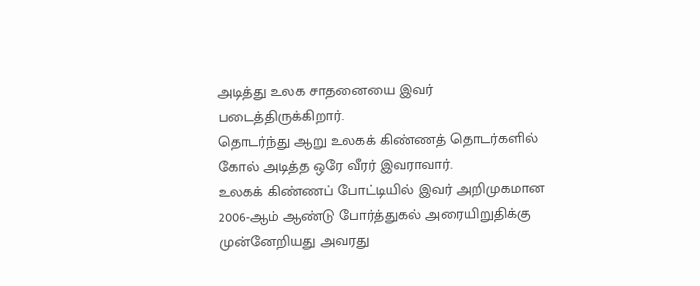அடித்து உலக சாதனையை இவர் படைத்திருக்கிறார்.
தொடர்ந்து ஆறு உலகக் கிண்ணத் தொடர்களில் கோல் அடித்த ஒரே வீரர் இவராவார்.
உலகக் கிண்ணப் போட்டியில் இவர் அறிமுகமான 2006-ஆம் ஆண்டு போர்த்துகல் அரையிறுதிக்கு முன்னேறியது அவரது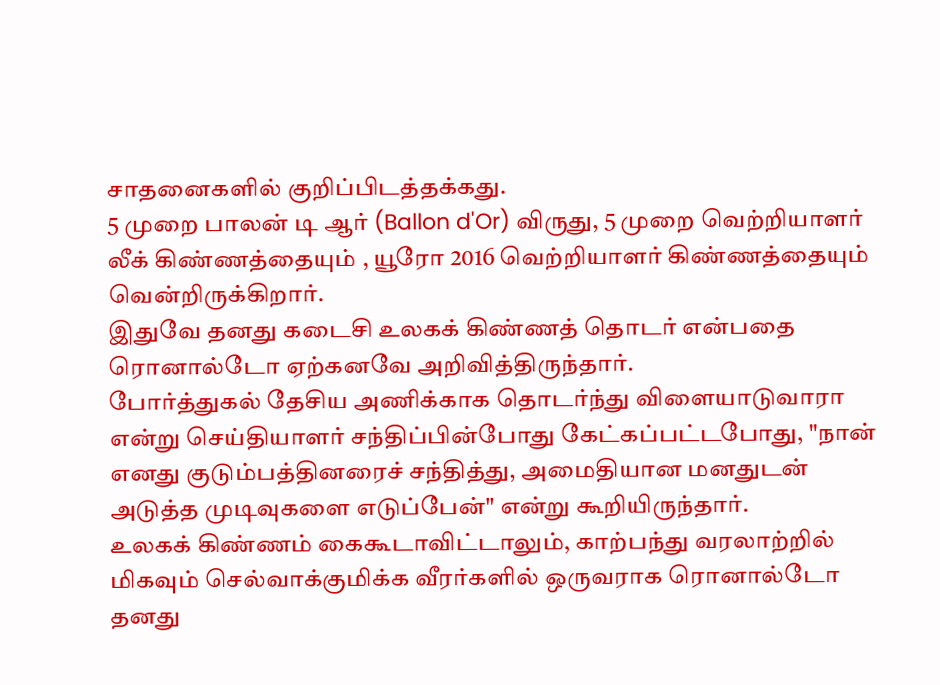சாதனைகளில் குறிப்பிடத்தக்கது.
5 முறை பாலன் டி ஆர் (Ballon d'Or) விருது, 5 முறை வெற்றியாளர் லீக் கிண்ணத்தையும் , யூரோ 2016 வெற்றியாளர் கிண்ணத்தையும் வென்றிருக்கிறார்.
இதுவே தனது கடைசி உலகக் கிண்ணத் தொடர் என்பதை ரொனால்டோ ஏற்கனவே அறிவித்திருந்தார்.
போர்த்துகல் தேசிய அணிக்காக தொடர்ந்து விளையாடுவாரா என்று செய்தியாளர் சந்திப்பின்போது கேட்கப்பட்டபோது, "நான் எனது குடும்பத்தினரைச் சந்தித்து, அமைதியான மனதுடன் அடுத்த முடிவுகளை எடுப்பேன்" என்று கூறியிருந்தார்.
உலகக் கிண்ணம் கைகூடாவிட்டாலும், காற்பந்து வரலாற்றில் மிகவும் செல்வாக்குமிக்க வீரர்களில் ஒருவராக ரொனால்டோ தனது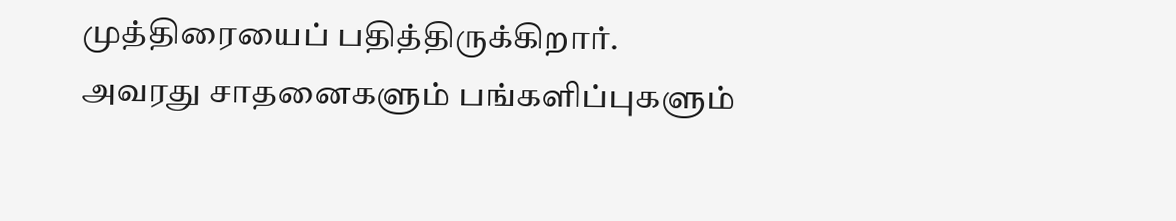முத்திரையைப் பதித்திருக்கிறார்.
அவரது சாதனைகளும் பங்களிப்புகளும்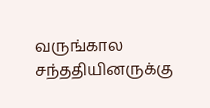வருங்கால சந்ததியினருக்கு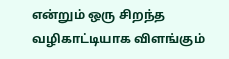என்றும் ஒரு சிறந்த வழிகாட்டியாக விளங்கும்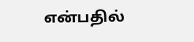என்பதில்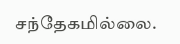சந்தேகமில்லை.